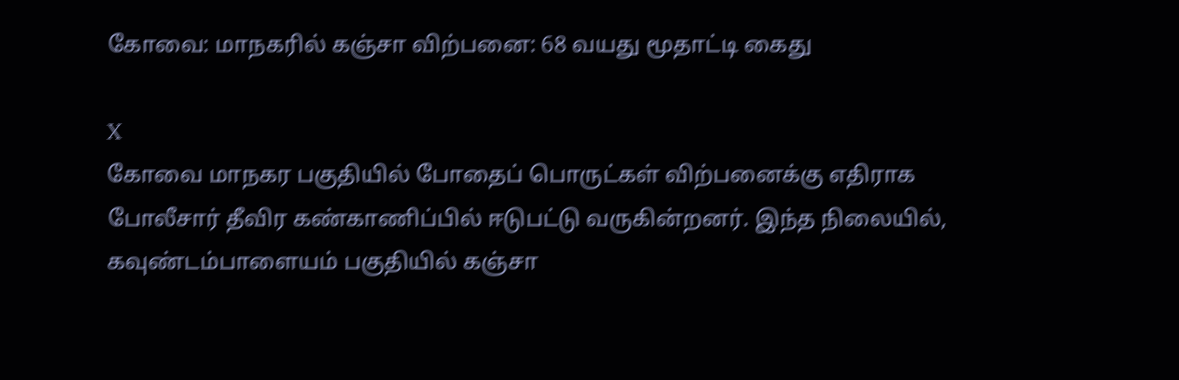கோவை: மாநகரில் கஞ்சா விற்பனை: 68 வயது மூதாட்டி கைது

X
கோவை மாநகர பகுதியில் போதைப் பொருட்கள் விற்பனைக்கு எதிராக போலீசார் தீவிர கண்காணிப்பில் ஈடுபட்டு வருகின்றனர். இந்த நிலையில், கவுண்டம்பாளையம் பகுதியில் கஞ்சா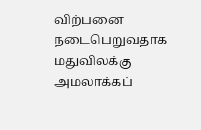விற்பனை நடைபெறுவதாக மதுவிலக்கு அமலாக்கப்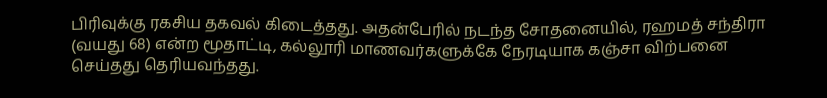பிரிவுக்கு ரகசிய தகவல் கிடைத்தது. அதன்பேரில் நடந்த சோதனையில், ரஹமத் சந்திரா (வயது 68) என்ற மூதாட்டி, கல்லூரி மாணவர்களுக்கே நேரடியாக கஞ்சா விற்பனை செய்தது தெரியவந்தது.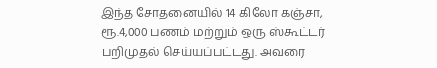இந்த சோதனையில் 14 கிலோ கஞ்சா, ரூ.4,000 பணம் மற்றும் ஒரு ஸ்கூட்டர் பறிமுதல் செய்யப்பட்டது. அவரை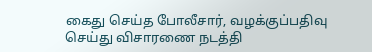கைது செய்த போலீசார், வழக்குப்பதிவு செய்து விசாரணை நடத்தி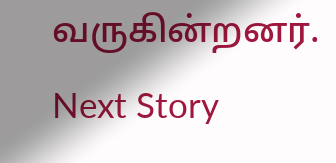வருகின்றனர்.
Next Story